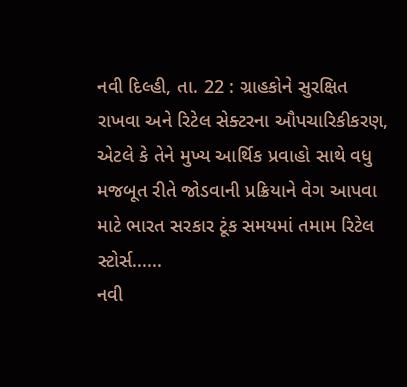નવી દિલ્હી, તા. 22 : ગ્રાહકોને સુરક્ષિત રાખવા અને રિટેલ સેક્ટરના ઔપચારિકીકરણ, એટલે કે તેને મુખ્ય આર્થિક પ્રવાહો સાથે વધુ મજબૂત રીતે જોડવાની પ્રક્રિયાને વેગ આપવા માટે ભારત સરકાર ટૂંક સમયમાં તમામ રિટેલ સ્ટોર્સ......
નવી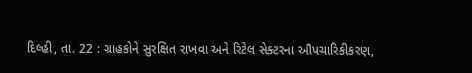દિલ્હી, તા. 22 : ગ્રાહકોને સુરક્ષિત રાખવા અને રિટેલ સેક્ટરના ઔપચારિકીકરણ,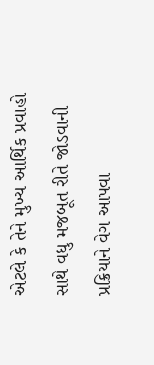એટલે કે તેને મુખ્ય આર્થિક પ્રવાહો સાથે વધુ મજબૂત રીતે જોડવાની પ્રક્રિયાને વેગ આપવા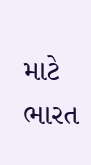માટે ભારત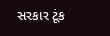સરકાર ટૂંક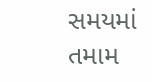સમયમાં તમામ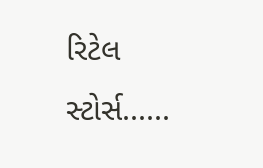રિટેલ સ્ટોર્સ......